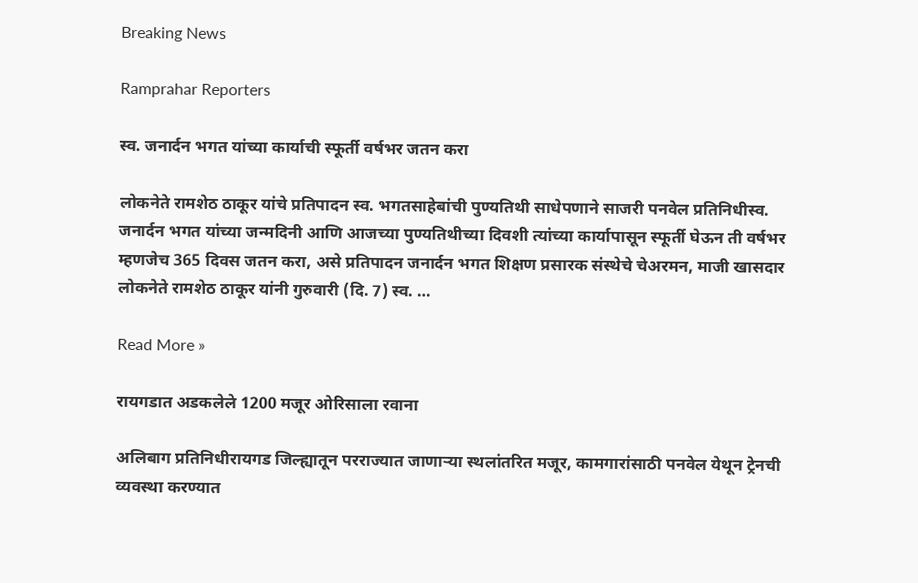Breaking News

Ramprahar Reporters

स्व. जनार्दन भगत यांच्या कार्याची स्फूर्ती वर्षभर जतन करा

लोकनेते रामशेठ ठाकूर यांचे प्रतिपादन स्व. भगतसाहेबांची पुण्यतिथी साधेपणाने साजरी पनवेल प्रतिनिधीस्व. जनार्दन भगत यांच्या जन्मदिनी आणि आजच्या पुण्यतिथीच्या दिवशी त्यांच्या कार्यापासून स्फूर्ती घेऊन ती वर्षभर म्हणजेच 365 दिवस जतन करा, असे प्रतिपादन जनार्दन भगत शिक्षण प्रसारक संस्थेचे चेअरमन, माजी खासदार लोकनेते रामशेठ ठाकूर यांनी गुरुवारी (दि. 7) स्व. …

Read More »

रायगडात अडकलेले 1200 मजूर ओरिसाला रवाना

अलिबाग प्रतिनिधीरायगड जिल्ह्यातून परराज्यात जाणार्‍या स्थलांतरित मजूर, कामगारांसाठी पनवेल येथून ट्रेनची व्यवस्था करण्यात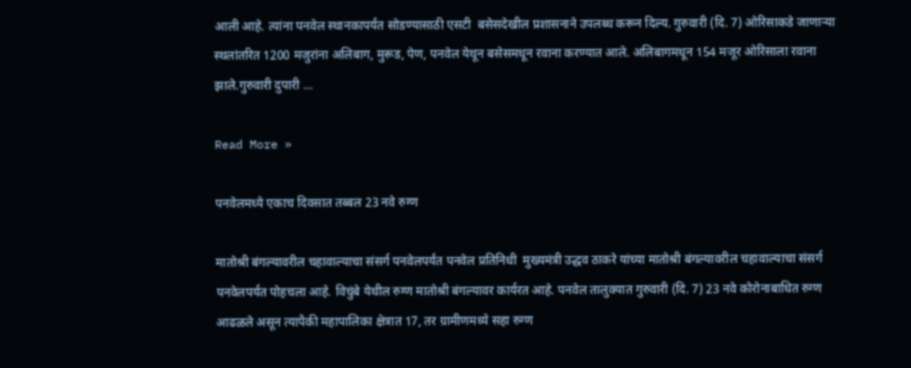आली आहे. त्यांना पनवेल स्थानकापर्यंत सोडण्यासाठी एसटी  बसेसदेखील प्रशासनाने उपलब्ध करून दिल्य. गुरुवारी (दि. 7) ओरिसाकडे जाणार्‍या स्थलांतरित 1200 मजुरांना अलिबाग, मुरूड, पेण, पनवेल येथून बसेसमधून रवाना करण्यात आले. अलिबागमधून 154 मजूर ओरिसाला रवाना झाले.गुरुवारी दुपारी …

Read More »

पनवेलमध्ये एकाच दिवसात तब्बल 23 नवे रुग्ण

मातोश्री बंगल्यावरील चहावाल्याचा संसर्ग पनवेलपर्यंत पनवेल प्रतिनिधी  मुख्यमंत्री उद्धव ठाकरे यांच्या मातोश्री बंगल्यावरील चहावाल्याचा संसर्ग पनवेलपर्यंत पोहचला आहे. विचुंबे येथील रुग्ण मातोश्री बंगल्यावर कार्यरत आहे. पनवेल तालुक्यात गुरुवारी (दि. 7) 23 नवे कोरोनाबाधित रुग्ण आढळले असून त्यापैकी महापालिका क्षेत्रात 17, तर ग्रामीणमध्ये सहा रुग्ण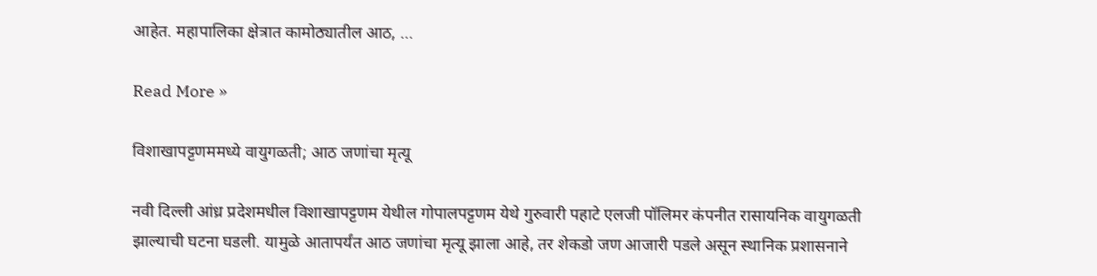आहेत. महापालिका क्षेत्रात कामोठ्यातील आठ, …

Read More »

विशाखापट्टणममध्ये वायुगळती; आठ जणांचा मृत्यू

नवी दिल्ली आंध्र प्रदेशमधील विशाखापट्टणम येथील गोपालपट्टणम येथे गुरुवारी पहाटे एलजी पॉलिमर कंपनीत रासायनिक वायुगळती झाल्याची घटना घडली. यामुळे आतापर्यंत आठ जणांचा मृत्यू झाला आहे, तर शेकडो जण आजारी पडले असून स्थानिक प्रशासनाने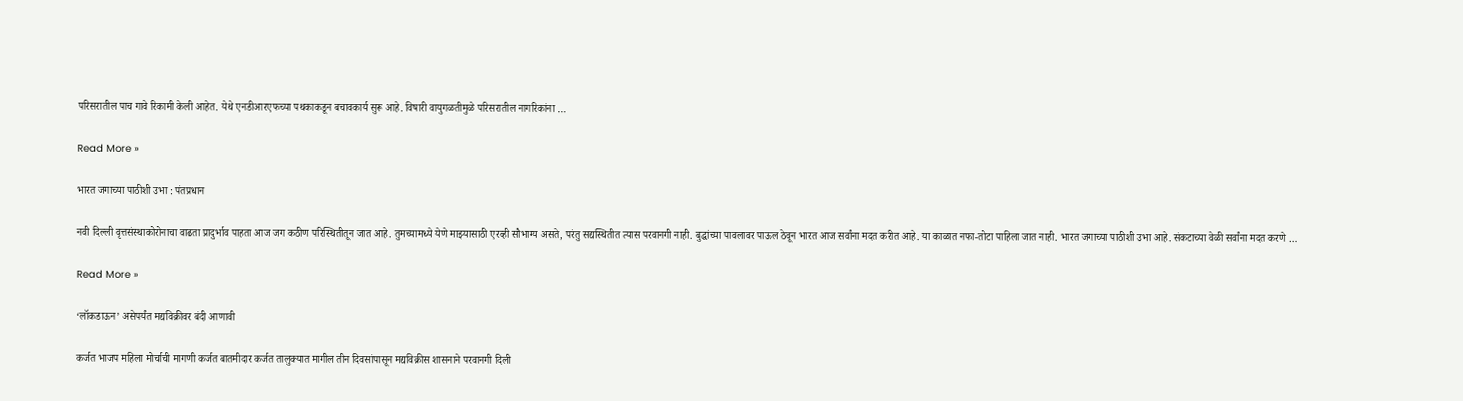परिसरातील पाच गावे रिकामी केली आहेत. येथे एनडीआरएफच्या पथकाकडून बचावकार्य सुरू आहे. विषारी वायुगळतीमुळे परिसरातील नागरिकांना …

Read More »

भारत जगाच्या पाठीशी उभा : पंतप्रधान

नवी दिल्ली वृत्तसंस्थाकोरोनाचा वाढता प्रादुर्भाव पाहता आज जग कठीण परिस्थितीतून जात आहे. तुमच्यामध्ये येणे माझ्यासाठी एरव्ही सौभाग्य असते, परंतु सद्यस्थितीत त्यास परवानगी नाही. बुद्धांच्या पावलावर पाऊल ठेवून भारत आज सर्वांना मदत करीत आहे. या काळात नफा-तोटा पाहिला जात नाही. भारत जगाच्या पाठीशी उभा आहे. संकटाच्या वेळी सर्वांना मदत करणे …

Read More »

‘लॉकडाऊन’ असेपर्यंत मद्यविक्रीवर बंदी आणावी

कर्जत भाजप महिला मोर्चाची मागणी कर्जत बातमीदार कर्जत तालुक्यात मागील तीन दिवसांपासून मद्यविक्रीस शासनाने परवानगी दिली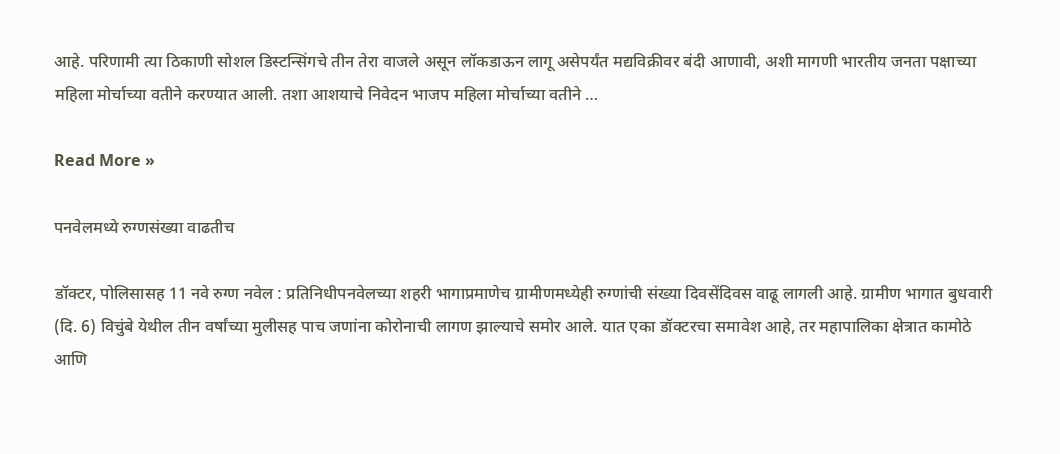आहे. परिणामी त्या ठिकाणी सोशल डिस्टन्सिंगचे तीन तेरा वाजले असून लॉकडाऊन लागू असेपर्यंत मद्यविक्रीवर बंदी आणावी, अशी मागणी भारतीय जनता पक्षाच्या महिला मोर्चाच्या वतीने करण्यात आली. तशा आशयाचे निवेदन भाजप महिला मोर्चाच्या वतीने …

Read More »

पनवेलमध्ये रुग्णसंख्या वाढतीच

डॉक्टर, पोलिसासह 11 नवे रुग्ण नवेल : प्रतिनिधीपनवेलच्या शहरी भागाप्रमाणेच ग्रामीणमध्येही रुग्णांची संख्या दिवसेंदिवस वाढू लागली आहे. ग्रामीण भागात बुधवारी (दि. 6) विचुंबे येथील तीन वर्षांच्या मुलीसह पाच जणांना कोरोनाची लागण झाल्याचे समोर आले. यात एका डॉक्टरचा समावेश आहे, तर महापालिका क्षेत्रात कामोठे आणि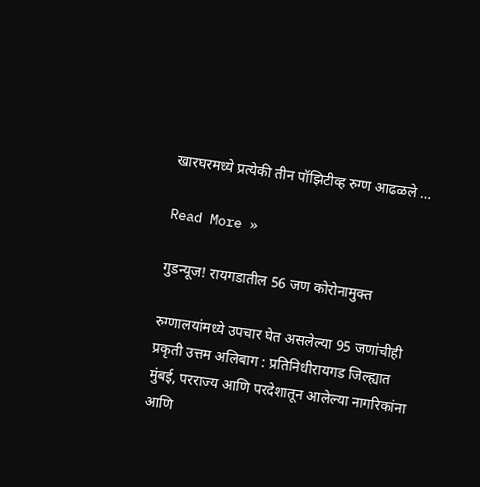खारघरमध्ये प्रत्येकी तीन पॉझिटीव्ह रुग्ण आढळले …

Read More »

गुडन्यूज! रायगडातील 56 जण कोरोनामुक्त

रुग्णालयांमध्ये उपचार घेत असलेल्या 95 जणांचीही प्रकृती उत्तम अलिबाग : प्रतिनिधीरायगड जिल्ह्यात मुंबई, परराज्य आणि परदेशातून आलेल्या नागरिकांना आणि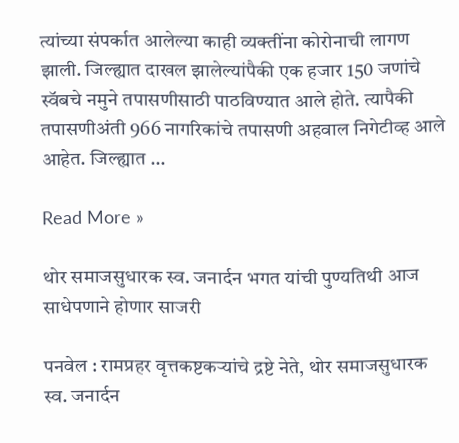त्यांच्या संपर्कात आलेल्या काही व्यक्तींना कोरोनाची लागण झाली. जिल्ह्यात दाखल झालेल्यांपैकी एक हजार 150 जणांचे स्वॅबचे नमुने तपासणीसाठी पाठविण्यात आले होते. त्यापैकी तपासणीअंती 966 नागरिकांचे तपासणी अहवाल निगेटीव्ह आले आहेत. जिल्ह्यात …

Read More »

थोर समाजसुधारक स्व. जनार्दन भगत यांची पुण्यतिथी आज साधेपणाने होणार साजरी

पनवेल : रामप्रहर वृत्तकष्टकर्‍यांचे द्रष्टे नेते, थोर समाजसुधारक स्व. जनार्दन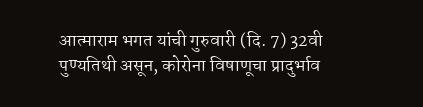आत्माराम भगत यांची गुरुवारी (दि. 7) 32वी पुण्यतिथी असून, कोरोना विषाणूचा प्रादुर्भाव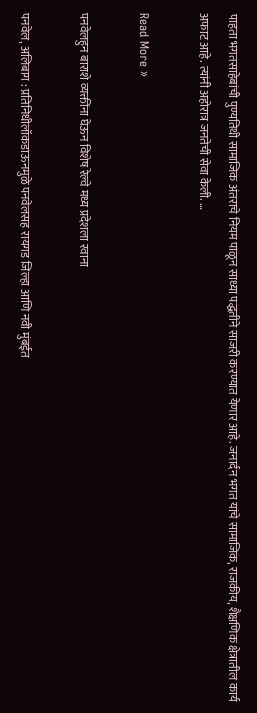पाहता भगतसाहेबांची पुण्यतिथी सामाजिक अंतराचे नियम पाळून साध्या पद्धतीने साजरी करण्यात येणार आहे. जनार्दन भगत यांचे सामाजिक, राजकीय, शैक्षणिक क्षेत्रातील कार्य अफाट आहे. त्यांनी अहोरात्र जनतेची सेवा केली. …

Read More »

पनवेलहुन बाराशे व्यक्तींना घेऊन विशेष रेल्वे मध्य प्रदेशला रवाना

पनवेल, अलिबाग : प्रतिनिधीलॉकडाऊनमुळे पनवेलसह रायगड जिल्हा आणि नवी मुंबईत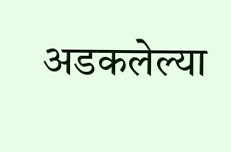अडकलेल्या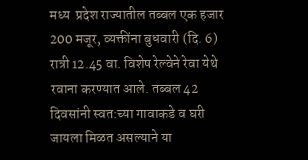मध्य  प्रदेश राज्यातील तब्बल एक हजार 200 मजूर, व्यक्तींना बुधवारी (दि. 6) रात्री 12.45 वा. विशेष रेल्वेने रेवा येथे रवाना करण्यात आले. तब्बल 42 दिवसांनी स्वत:च्या गावाकडे व घरी जायला मिळत असल्याने या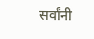सर्वांनी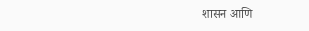शासन आणि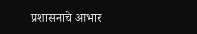प्रशासनाचे आभार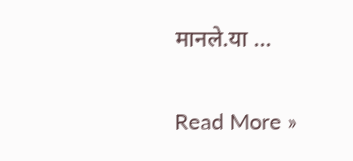मानले.या …

Read More »